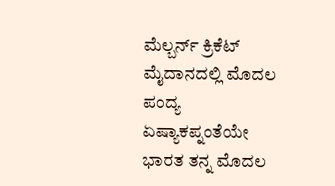ಮೆಲ್ಬರ್ನ್ ಕ್ರಿಕೆಟ್ ಮೈದಾನದಲ್ಲಿ ಮೊದಲ ಪಂದ್ಯ
ಏಷ್ಯಾಕಪ್ನಂತೆಯೇ ಭಾರತ ತನ್ನ ಮೊದಲ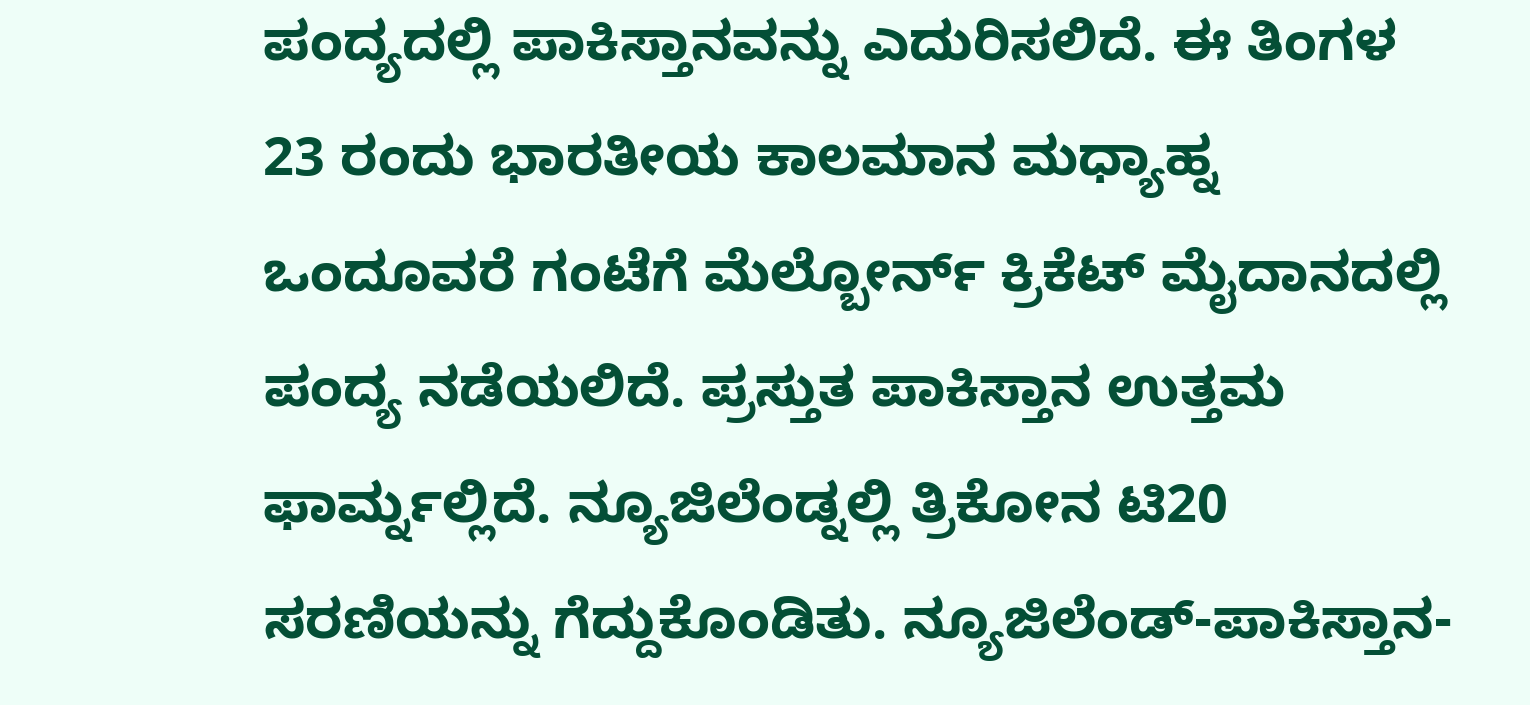ಪಂದ್ಯದಲ್ಲಿ ಪಾಕಿಸ್ತಾನವನ್ನು ಎದುರಿಸಲಿದೆ. ಈ ತಿಂಗಳ 23 ರಂದು ಭಾರತೀಯ ಕಾಲಮಾನ ಮಧ್ಯಾಹ್ನ ಒಂದೂವರೆ ಗಂಟೆಗೆ ಮೆಲ್ಬೋರ್ನ್ ಕ್ರಿಕೆಟ್ ಮೈದಾನದಲ್ಲಿ ಪಂದ್ಯ ನಡೆಯಲಿದೆ. ಪ್ರಸ್ತುತ ಪಾಕಿಸ್ತಾನ ಉತ್ತಮ ಫಾರ್ಮ್ನಲ್ಲಿದೆ. ನ್ಯೂಜಿಲೆಂಡ್ನಲ್ಲಿ ತ್ರಿಕೋನ ಟಿ20 ಸರಣಿಯನ್ನು ಗೆದ್ದುಕೊಂಡಿತು. ನ್ಯೂಜಿಲೆಂಡ್-ಪಾಕಿಸ್ತಾನ-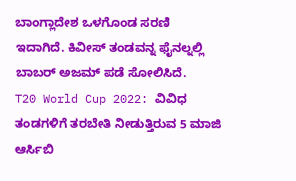ಬಾಂಗ್ಲಾದೇಶ ಒಳಗೊಂಡ ಸರಣಿ ಇದಾಗಿದೆ. ಕಿವೀಸ್ ತಂಡವನ್ನ ಫೈನಲ್ನಲ್ಲಿ ಬಾಬರ್ ಅಜಮ್ ಪಡೆ ಸೋಲಿಸಿದೆ.
T20 World Cup 2022: ವಿವಿಧ ತಂಡಗಳಿಗೆ ತರಬೇತಿ ನೀಡುತ್ತಿರುವ 5 ಮಾಜಿ ಆರ್ಸಿಬಿ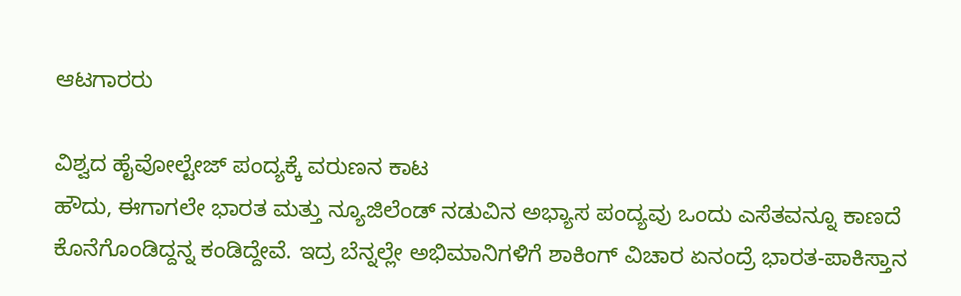ಆಟಗಾರರು

ವಿಶ್ವದ ಹೈವೋಲ್ಟೇಜ್ ಪಂದ್ಯಕ್ಕೆ ವರುಣನ ಕಾಟ
ಹೌದು, ಈಗಾಗಲೇ ಭಾರತ ಮತ್ತು ನ್ಯೂಜಿಲೆಂಡ್ ನಡುವಿನ ಅಭ್ಯಾಸ ಪಂದ್ಯವು ಒಂದು ಎಸೆತವನ್ನೂ ಕಾಣದೆ ಕೊನೆಗೊಂಡಿದ್ದನ್ನ ಕಂಡಿದ್ದೇವೆ. ಇದ್ರ ಬೆನ್ನಲ್ಲೇ ಅಭಿಮಾನಿಗಳಿಗೆ ಶಾಕಿಂಗ್ ವಿಚಾರ ಏನಂದ್ರೆ ಭಾರತ-ಪಾಕಿಸ್ತಾನ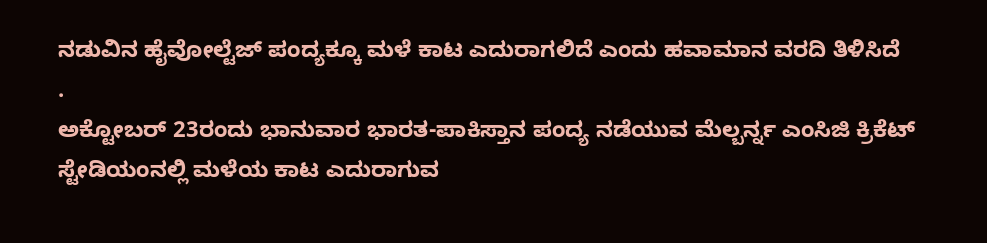ನಡುವಿನ ಹೈವೋಲ್ಟೆಜ್ ಪಂದ್ಯಕ್ಕೂ ಮಳೆ ಕಾಟ ಎದುರಾಗಲಿದೆ ಎಂದು ಹವಾಮಾನ ವರದಿ ತಿಳಿಸಿದೆ
.
ಅಕ್ಟೋಬರ್ 23ರಂದು ಭಾನುವಾರ ಭಾರತ-ಪಾಕಿಸ್ತಾನ ಪಂದ್ಯ ನಡೆಯುವ ಮೆಲ್ಬರ್ನ್ನ ಎಂಸಿಜಿ ಕ್ರಿಕೆಟ್ ಸ್ಟೇಡಿಯಂನಲ್ಲಿ ಮಳೆಯ ಕಾಟ ಎದುರಾಗುವ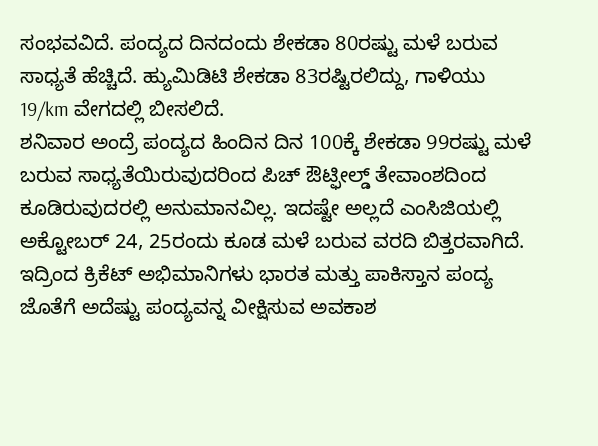ಸಂಭವವಿದೆ. ಪಂದ್ಯದ ದಿನದಂದು ಶೇಕಡಾ 80ರಷ್ಟು ಮಳೆ ಬರುವ ಸಾಧ್ಯತೆ ಹೆಚ್ಚಿದೆ. ಹ್ಯುಮಿಡಿಟಿ ಶೇಕಡಾ 83ರಷ್ಟಿರಲಿದ್ದು, ಗಾಳಿಯು 19/km ವೇಗದಲ್ಲಿ ಬೀಸಲಿದೆ.
ಶನಿವಾರ ಅಂದ್ರೆ ಪಂದ್ಯದ ಹಿಂದಿನ ದಿನ 100ಕ್ಕೆ ಶೇಕಡಾ 99ರಷ್ಟು ಮಳೆ ಬರುವ ಸಾಧ್ಯತೆಯಿರುವುದರಿಂದ ಪಿಚ್ ಔಟ್ಫೀಲ್ಡ್ ತೇವಾಂಶದಿಂದ ಕೂಡಿರುವುದರಲ್ಲಿ ಅನುಮಾನವಿಲ್ಲ. ಇದಷ್ಟೇ ಅಲ್ಲದೆ ಎಂಸಿಜಿಯಲ್ಲಿ ಅಕ್ಟೋಬರ್ 24, 25ರಂದು ಕೂಡ ಮಳೆ ಬರುವ ವರದಿ ಬಿತ್ತರವಾಗಿದೆ. ಇದ್ರಿಂದ ಕ್ರಿಕೆಟ್ ಅಭಿಮಾನಿಗಳು ಭಾರತ ಮತ್ತು ಪಾಕಿಸ್ತಾನ ಪಂದ್ಯ ಜೊತೆಗೆ ಅದೆಷ್ಟು ಪಂದ್ಯವನ್ನ ವೀಕ್ಷಿಸುವ ಅವಕಾಶ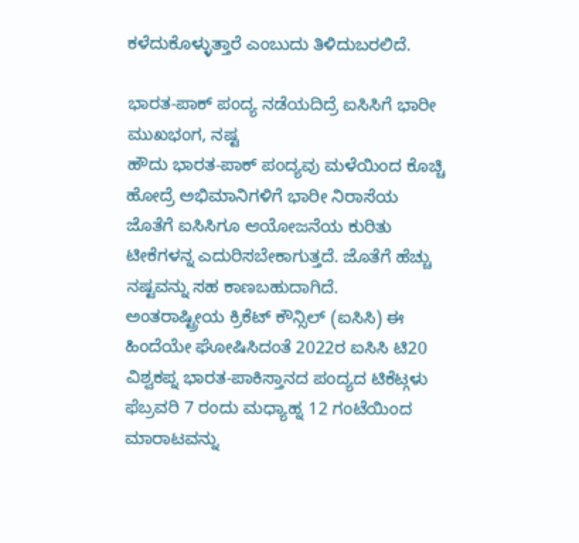ಕಳೆದುಕೊಳ್ಳುತ್ತಾರೆ ಎಂಬುದು ತಿಳಿದುಬರಲಿದೆ.

ಭಾರತ-ಪಾಕ್ ಪಂದ್ಯ ನಡೆಯದಿದ್ರೆ ಐಸಿಸಿಗೆ ಭಾರೀ ಮುಖಭಂಗ, ನಷ್ಟ
ಹೌದು ಭಾರತ-ಪಾಕ್ ಪಂದ್ಯವು ಮಳೆಯಿಂದ ಕೊಚ್ಚಿ ಹೋದ್ರೆ ಅಭಿಮಾನಿಗಳಿಗೆ ಭಾರೀ ನಿರಾಸೆಯ ಜೊತೆಗೆ ಐಸಿಸಿಗೂ ಆಯೋಜನೆಯ ಕುರಿತು ಟೀಕೆಗಳನ್ನ ಎದುರಿಸಬೇಕಾಗುತ್ತದೆ. ಜೊತೆಗೆ ಹೆಚ್ಚು ನಷ್ಟವನ್ನು ಸಹ ಕಾಣಬಹುದಾಗಿದೆ.
ಅಂತರಾಷ್ಟ್ರೀಯ ಕ್ರಿಕೆಟ್ ಕೌನ್ಸಿಲ್ (ಐಸಿಸಿ) ಈ ಹಿಂದೆಯೇ ಘೋಷಿಸಿದಂತೆ 2022ರ ಐಸಿಸಿ ಟಿ20 ವಿಶ್ವಕಪ್ನ ಭಾರತ-ಪಾಕಿಸ್ತಾನದ ಪಂದ್ಯದ ಟಿಕೆಟ್ಗಳು ಫೆಬ್ರವರಿ 7 ರಂದು ಮಧ್ಯಾಹ್ನ 12 ಗಂಟೆಯಿಂದ ಮಾರಾಟವನ್ನು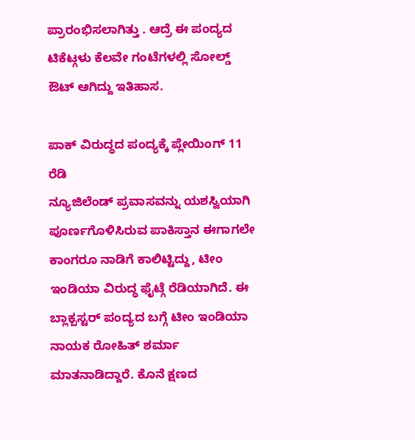ಪ್ರಾರಂಭಿಸಲಾಗಿತ್ತು . ಆದ್ರೆ ಈ ಪಂದ್ಯದ ಟಿಕೆಟ್ಗಳು ಕೆಲವೇ ಗಂಟೆಗಳಲ್ಲಿ ಸೋಲ್ಡ್ ಔಟ್ ಆಗಿದ್ದು ಇತಿಹಾಸ.

ಪಾಕ್ ವಿರುದ್ಧದ ಪಂದ್ಯಕ್ಕೆ ಪ್ಲೇಯಿಂಗ್ 11 ರೆಡಿ
ನ್ಯೂಜಿಲೆಂಡ್ ಪ್ರವಾಸವನ್ನು ಯಶಸ್ವಿಯಾಗಿ ಪೂರ್ಣಗೊಳಿಸಿರುವ ಪಾಕಿಸ್ತಾನ ಈಗಾಗಲೇ ಕಾಂಗರೂ ನಾಡಿಗೆ ಕಾಲಿಟ್ಟಿದ್ದು, ಟೀಂ ಇಂಡಿಯಾ ವಿರುದ್ಧ ಫೈಟ್ಗೆ ರೆಡಿಯಾಗಿದೆ. ಈ ಬ್ಲಾಕ್ಬಸ್ಟರ್ ಪಂದ್ಯದ ಬಗ್ಗೆ ಟೀಂ ಇಂಡಿಯಾ ನಾಯಕ ರೋಹಿತ್ ಶರ್ಮಾ ಮಾತನಾಡಿದ್ದಾರೆ. ಕೊನೆ ಕ್ಷಣದ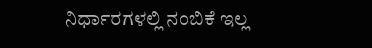ನಿರ್ಧಾರಗಳಲ್ಲಿ ನಂಬಿಕೆ ಇಲ್ಲ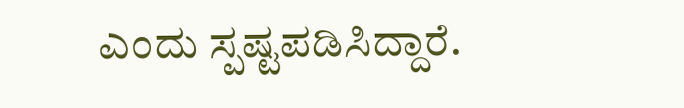ಎಂದು ಸ್ಪಷ್ಟಪಡಿಸಿದ್ದಾರೆ.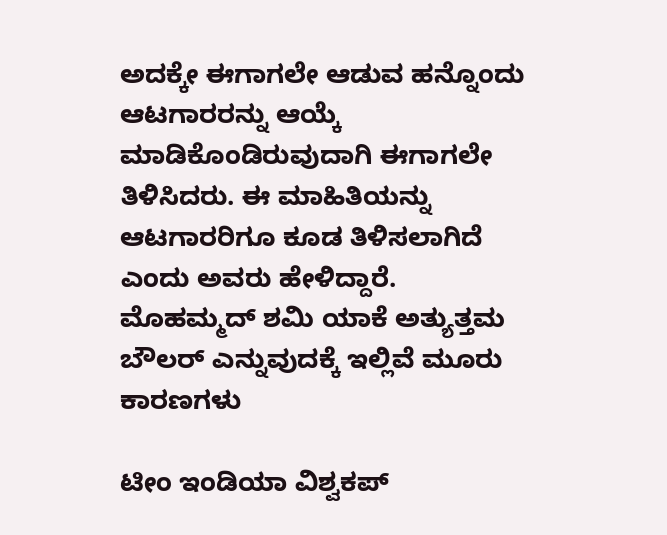ಅದಕ್ಕೇ ಈಗಾಗಲೇ ಆಡುವ ಹನ್ನೊಂದು ಆಟಗಾರರನ್ನು ಆಯ್ಕೆ ಮಾಡಿಕೊಂಡಿರುವುದಾಗಿ ಈಗಾಗಲೇ ತಿಳಿಸಿದರು. ಈ ಮಾಹಿತಿಯನ್ನು ಆಟಗಾರರಿಗೂ ಕೂಡ ತಿಳಿಸಲಾಗಿದೆ ಎಂದು ಅವರು ಹೇಳಿದ್ದಾರೆ.
ಮೊಹಮ್ಮದ್ ಶಮಿ ಯಾಕೆ ಅತ್ಯುತ್ತಮ ಬೌಲರ್ ಎನ್ನುವುದಕ್ಕೆ ಇಲ್ಲಿವೆ ಮೂರು ಕಾರಣಗಳು

ಟೀಂ ಇಂಡಿಯಾ ವಿಶ್ವಕಪ್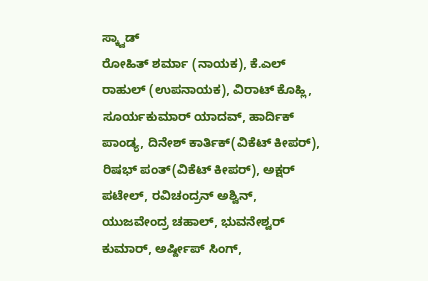ಸ್ಕ್ವಾಡ್
ರೋಹಿತ್ ಶರ್ಮಾ (ನಾಯಕ), ಕೆ.ಎಲ್ ರಾಹುಲ್ (ಉಪನಾಯಕ), ವಿರಾಟ್ ಕೊಹ್ಲಿ, ಸೂರ್ಯಕುಮಾರ್ ಯಾದವ್, ಹಾರ್ದಿಕ್ ಪಾಂಡ್ಯ, ದಿನೇಶ್ ಕಾರ್ತಿಕ್(ವಿಕೆಟ್ ಕೀಪರ್), ರಿಷಭ್ ಪಂತ್(ವಿಕೆಟ್ ಕೀಪರ್), ಅಕ್ಷರ್ ಪಟೇಲ್, ರವಿಚಂದ್ರನ್ ಅಶ್ವಿನ್, ಯುಜವೇಂದ್ರ ಚಹಾಲ್, ಭುವನೇಶ್ವರ್ ಕುಮಾರ್, ಅರ್ಷ್ದೀಪ್ ಸಿಂಗ್,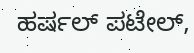ಹರ್ಷಲ್ ಪಟೇಲ್,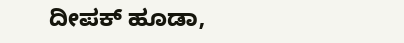ದೀಪಕ್ ಹೂಡಾ,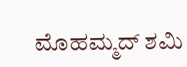ಮೊಹಮ್ಮದ್ ಶಮಿ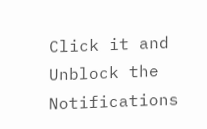Click it and Unblock the Notifications